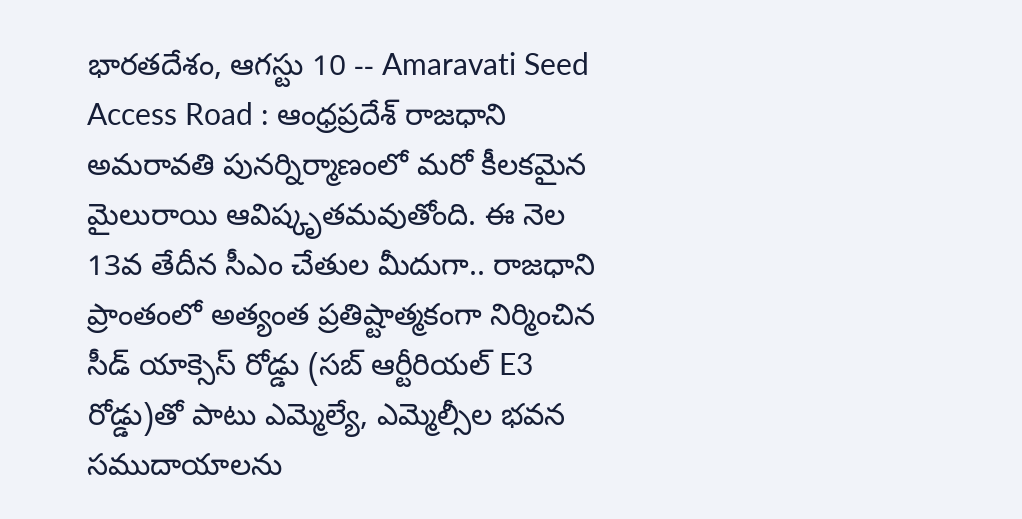భారతదేశం, ఆగస్టు 10 -- Amaravati Seed Access Road : ఆంధ్రప్రదేశ్ రాజధాని అమరావతి పునర్నిర్మాణంలో మరో కీలకమైన మైలురాయి ఆవిష్కృతమవుతోంది. ఈ నెల 13వ తేదీన సీఎం చేతుల మీదుగా.. రాజధాని ప్రాంతంలో అత్యంత ప్రతిష్టాత్మకంగా నిర్మించిన సీడ్ యాక్సెస్ రోడ్డు (సబ్ ఆర్టీరియల్ E3 రోడ్డు)తో పాటు ఎమ్మెల్యే, ఎమ్మెల్సీల భవన సముదాయాలను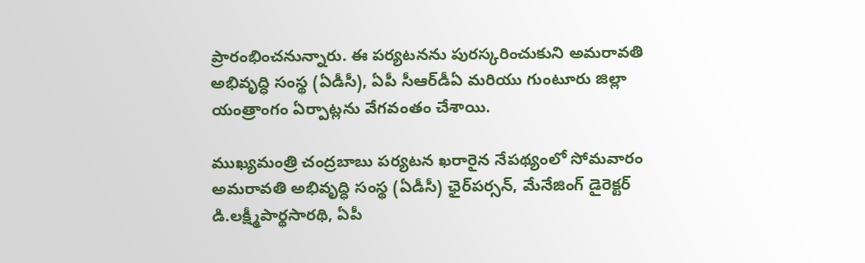ప్రారంభించనున్నారు. ఈ పర్యటనను పురస్కరించుకుని అమరావతి అభివృద్ధి సంస్థ (ఏడీసీ), ఏపీ సీఆర్‌డీఏ మరియు గుంటూరు జిల్లా యంత్రాంగం ఏర్పాట్లను వేగవంతం చేశాయి.

ముఖ్యమంత్రి చంద్రబాబు పర్యటన ఖరారైన నేపథ్యంలో సోమవారం అమరావతి అభివృద్ధి సంస్థ (ఏడీసీ) ఛైర్‌పర్సన్, మేనేజింగ్ డైరెక్టర్ డి.లక్ష్మీపార్థసారథి, ఏపీ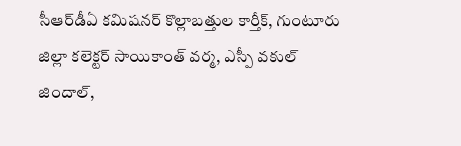సీఆర్‌డీఏ కమిషనర్ కొల్లాబత్తుల కార్తీక్, గుంటూరు జిల్లా కలెక్టర్ సాయికాంత్ వర్మ, ఎస్పీ వకుల్ జిందాల్,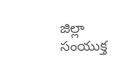జిల్లా సంయుక్త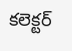కలెక్టర్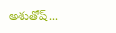అశుతోష్...